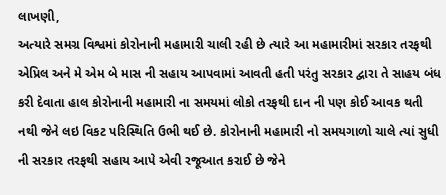લાખણી,
અત્યારે સમગ્ર વિશ્વમાં કોરોનાની મહામારી ચાલી રહી છે ત્યારે આ મહામારીમાં સરકાર તરફથી એપ્રિલ અને મે એમ બે માસ ની સહાય આપવામાં આવતી હતી પરંતુ સરકાર દ્વારા તે સાહય બંધ કરી દેવાતા હાલ કોરોનાની મહામારી ના સમયમાં લોકો તરફથી દાન ની પણ કોઈ આવક થતી નથી જેને લઇ વિકટ પરિસ્થિતિ ઉભી થઈ છે. કોરોનાની મહામારી નો સમયગાળો ચાલે ત્યાં સુધી ની સરકાર તરફથી સહાય આપે એવી રજૂઆત કરાઈ છે જેને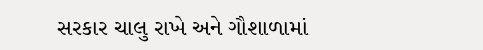સરકાર ચાલુ રાખે અને ગૌશાળામાં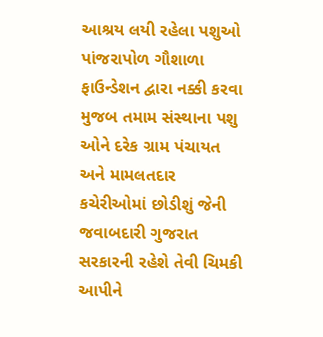આશ્રય લયી રહેલા પશુઓ પાંજરાપોળ ગૌશાળા ફાઉન્ડેશન દ્વારા નક્કી કરવા મુજબ તમામ સંસ્થાના પશુ ઓને દરેક ગ્રામ પંચાયત અને મામલતદાર કચેરીઓમાં છોડીશું જેની જવાબદારી ગુજરાત સરકારની રહેશે તેવી ચિમકી આપીને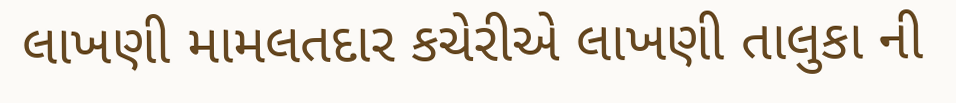લાખણી મામલતદાર કચેરીએ લાખણી તાલુકા ની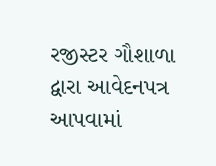રજીસ્ટર ગૌશાળા દ્વારા આવેદનપત્ર આપવામાં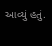આવ્યું હતું.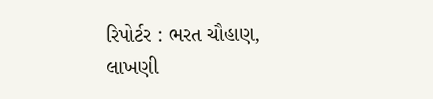રિપોર્ટર : ભરત ચૌહાણ, લાખણી